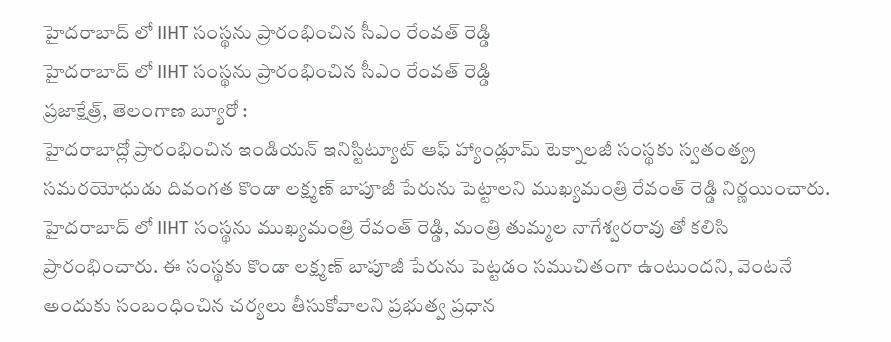హైదరాబాద్ లో IIHT సంస్థను ప్రారంభించిన సీఎం రేంవత్ రెడ్డి
హైదరాబాద్ లో IIHT సంస్థను ప్రారంభించిన సీఎం రేంవత్ రెడ్డి
ప్రజాక్షేత్ర్, తెలంగాణ బ్యూరో :
హైదరాబాద్లో ప్రారంభించిన ఇండియన్ ఇనిస్టిట్యూట్ ఆఫ్ హ్యాండ్లూమ్ టెక్నాలజీ సంస్థకు స్వతంత్య్ర సమరయోధుడు దివంగత కొండా లక్ష్మణ్ బాపూజీ పేరును పెట్టాలని ముఖ్యమంత్రి రేవంత్ రెడ్డి నిర్ణయించారు. హైదరాబాద్ లో IIHT సంస్థను ముఖ్యమంత్రి రేవంత్ రెడ్డి, మంత్రి తుమ్మల నాగేశ్వరరావు తో కలిసి ప్రారంభించారు. ఈ సంస్థకు కొండా లక్ష్మణ్ బాపూజీ పేరును పెట్టడం సముచితంగా ఉంటుందని, వెంటనే అందుకు సంబంధించిన చర్యలు తీసుకోవాలని ప్రభుత్వ ప్రధాన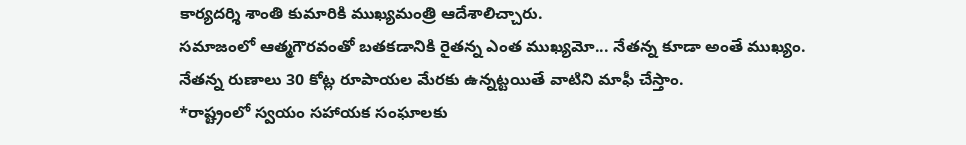కార్యదర్శి శాంతి కుమారికి ముఖ్యమంత్రి ఆదేశాలిచ్చారు.
సమాజంలో ఆత్మగౌరవంతో బతకడానికి రైతన్న ఎంత ముఖ్యమో... నేతన్న కూడా అంతే ముఖ్యం.
నేతన్న రుణాలు 30 కోట్ల రూపాయల మేరకు ఉన్నట్టయితే వాటిని మాఫీ చేస్తాం.
*రాష్ట్రంలో స్వయం సహాయక సంఘాలకు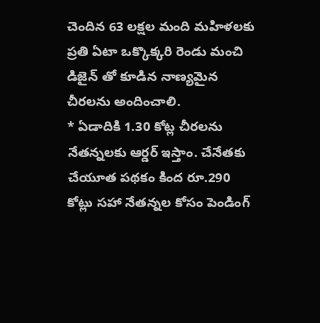చెందిన 63 లక్షల మంది మహిళలకు ప్రతి ఏటా ఒక్కొక్కరి రెండు మంచి డిజైన్ తో కూడిన నాణ్యమైన చీరలను అందించాలి.
* ఏడాదికి 1.30 కోట్ల చీరలను నేతన్నలకు ఆర్డర్ ఇస్తాం. చేనేతకు చేయూత పథకం కింద రూ.290 కోట్లు సహా నేతన్నల కోసం పెండింగ్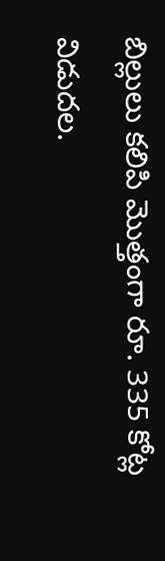బిల్లులు కలిపి మొత్తంగా రూ. 335 కోట్ల విడుదల.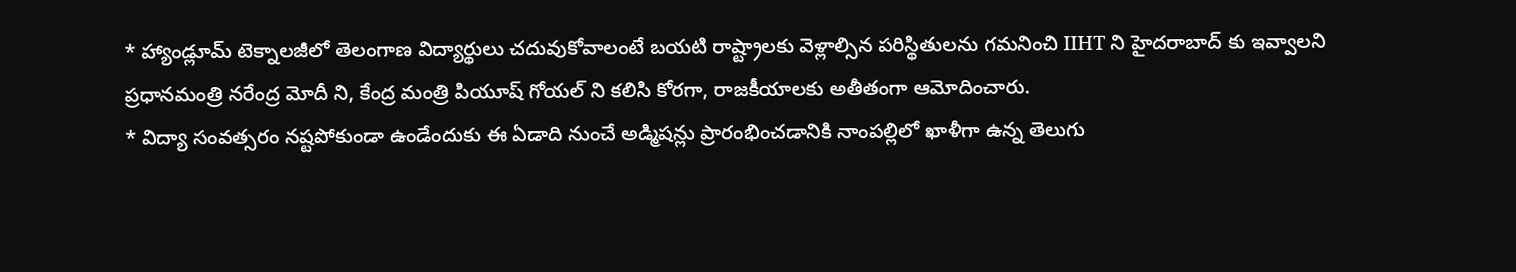* హ్యాండ్లూమ్ టెక్నాలజీలో తెలంగాణ విద్యార్థులు చదువుకోవాలంటే బయటి రాష్ట్రాలకు వెళ్లాల్సిన పరిస్థితులను గమనించి IIHT ని హైదరాబాద్ కు ఇవ్వాలని ప్రధానమంత్రి నరేంద్ర మోదీ ని, కేంద్ర మంత్రి పియూష్ గోయల్ ని కలిసి కోరగా, రాజకీయాలకు అతీతంగా ఆమోదించారు.
* విద్యా సంవత్సరం నష్టపోకుండా ఉండేందుకు ఈ ఏడాది నుంచే అడ్మిషన్లు ప్రారంభించడానికి నాంపల్లిలో ఖాళీగా ఉన్న తెలుగు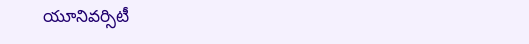యూనివర్సిటీ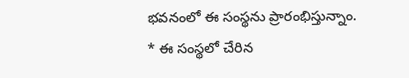భవనంలో ఈ సంస్థను ప్రారంభిస్తున్నాం.
* ఈ సంస్థలో చేరిన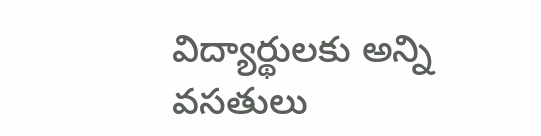విద్యార్థులకు అన్ని వసతులు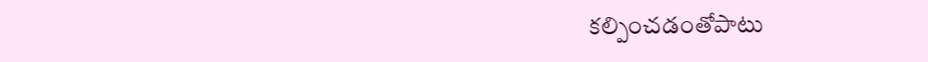కల్పించడంతోపాటు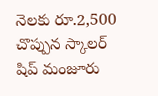నెలకు రూ.2,500 చొప్పున స్కాలర్ షిప్ మంజూరు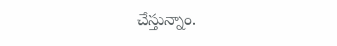చేస్తున్నాం.